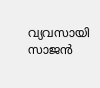വ്യവസായി സാജൻ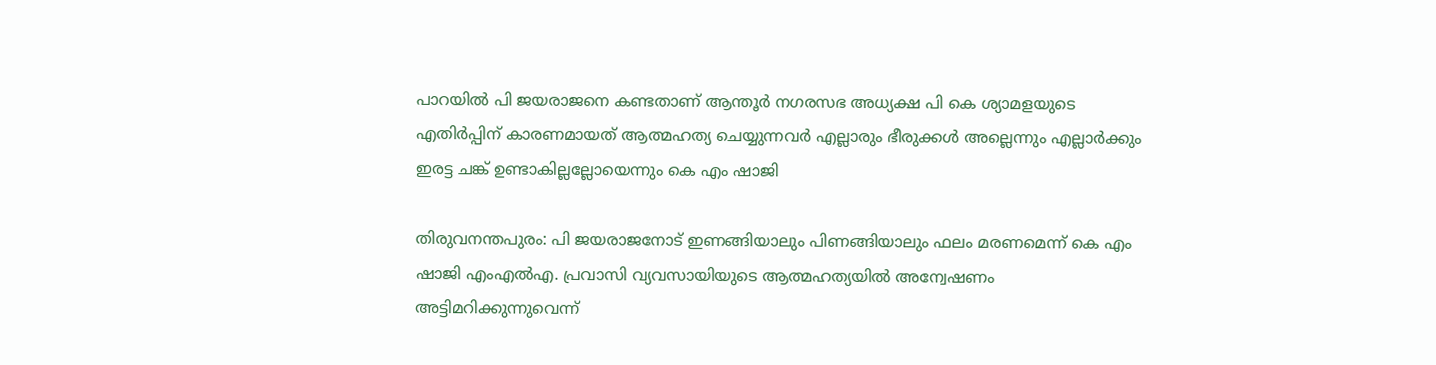പാറയിൽ പി ജയരാജനെ കണ്ടതാണ് ആന്തൂർ നഗരസഭ അധ്യക്ഷ പി കെ ശ്യാമളയുടെ എതിർപ്പിന് കാരണമായത് ആത്മഹത്യ ചെയ്യുന്നവർ എല്ലാരും ഭീരുക്കൾ അല്ലെന്നും എല്ലാര്‍ക്കും ഇരട്ട ചങ്ക് ഉണ്ടാകില്ലല്ലോയെന്നും കെ എം ഷാജി

തിരുവനന്തപുരം: പി ജയരാജനോട് ഇണങ്ങിയാലും പിണങ്ങിയാലും ഫലം മരണമെന്ന് കെ എം ഷാജി എംഎല്‍എ. പ്രവാസി വ്യവസായിയുടെ ആത്മഹത്യയിൽ അന്വേഷണം അട്ടിമറിക്കുന്നുവെന്ന്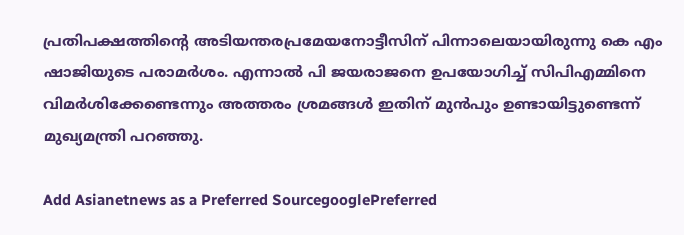പ്രതിപക്ഷത്തിന്റെ അടിയന്തരപ്രമേയനോട്ടീസിന് പിന്നാലെയായിരുന്നു കെ എം ഷാജിയുടെ പരാമര്‍ശം. എന്നാല്‍ പി ജയരാജനെ ഉപയോഗിച്ച് സിപിഎമ്മിനെ വിമര്‍ശിക്കേണ്ടെന്നും അത്തരം ശ്രമങ്ങള്‍ ഇതിന് മുന്‍പും ഉണ്ടായിട്ടുണ്ടെന്ന് മുഖ്യമന്ത്രി പറഞ്ഞു.

Add Asianetnews as a Preferred SourcegooglePreferred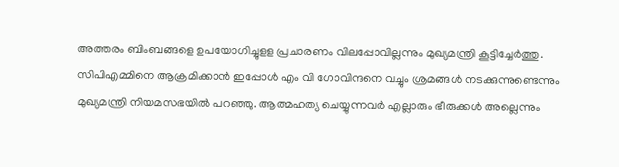അത്തരം ബിംബങ്ങളെ ഉപയോഗിച്ചുളള പ്രചാരണം വിലപ്പോവില്ലന്നും മുഖ്യമന്ത്രി കൂട്ടിച്ചേര്‍ത്തു. സിപിഎമ്മിനെ ആക്രമിക്കാൻ ഇപ്പോള്‍ എം വി ഗോവിന്ദനെ വച്ചും ശ്രമങ്ങള്‍ നടക്കുന്നുണ്ടെന്നും മുഖ്യമന്ത്രി നിയമസഭയില്‍ പറഞ്ഞു. ആത്മഹത്യ ചെയ്യുന്നവർ എല്ലാരും ഭീരുക്കൾ അല്ലെന്നും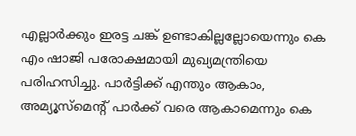എല്ലാര്‍ക്കും ഇരട്ട ചങ്ക് ഉണ്ടാകില്ലല്ലോയെന്നും കെ എം ഷാജി പരോക്ഷമായി മുഖ്യമന്ത്രിയെ പരിഹസിച്ചു. പാർട്ടിക്ക് എന്തും ആകാം, അമ്യൂസ്മെന്‍റ് പാര്‍ക്ക് വരെ ആകാമെന്നും കെ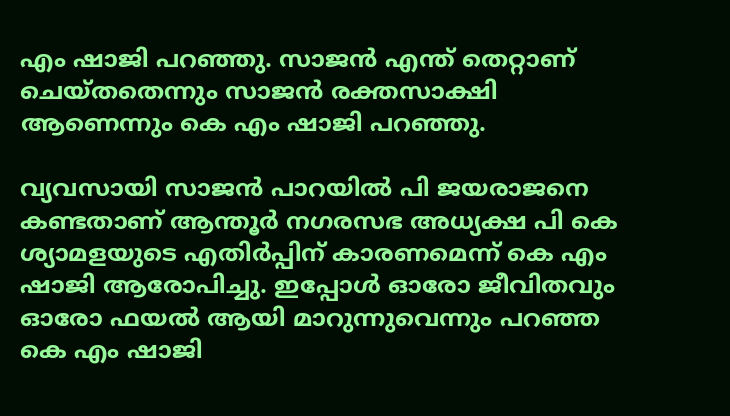എം ഷാജി പറഞ്ഞു. സാജന്‍ എന്ത് തെറ്റാണ് ചെയ്തതെന്നും സാജൻ രക്തസാക്ഷി ആണെന്നും കെ എം ഷാജി പറഞ്ഞു.

വ്യവസായി സാജൻ പാറയിൽ പി ജയരാജനെ കണ്ടതാണ് ആന്തൂർ നഗരസഭ അധ്യക്ഷ പി കെ ശ്യാമളയുടെ എതിർപ്പിന് കാരണമെന്ന് കെ എം ഷാജി ആരോപിച്ചു. ഇപ്പോൾ ഓരോ ജീവിതവും ഓരോ ഫയൽ ആയി മാറുന്നുവെന്നും പറഞ്ഞ കെ എം ഷാജി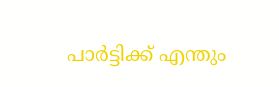പാർട്ടിക്ക് എന്തും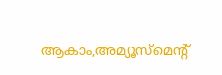ആകാം,അമ്യൂസ്മെന്റ്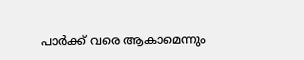പാർക്ക് വരെ ആകാമെന്നും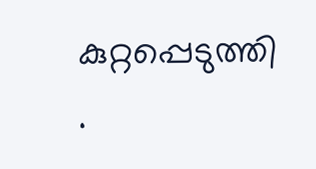കുറ്റപ്പെടുത്തി .